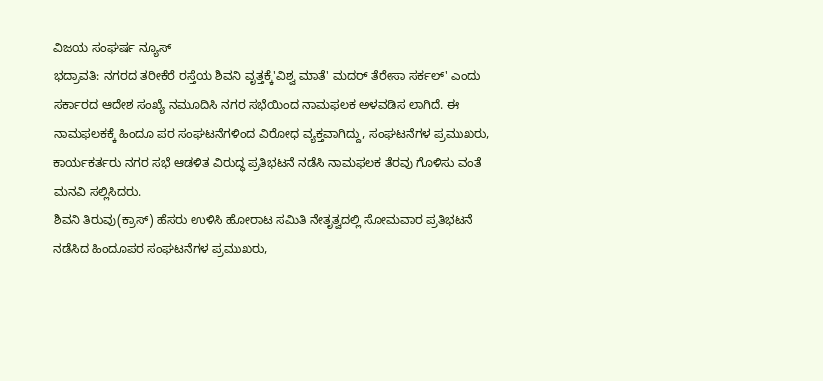ವಿಜಯ ಸಂಘರ್ಷ ನ್ಯೂಸ್
ಭದ್ರಾವತಿ: ನಗರದ ತರೀಕೆರೆ ರಸ್ತೆಯ ಶಿವನಿ ವೃತ್ತಕ್ಕೆ'ವಿಶ್ವ ಮಾತೆ' ಮದರ್ ತೆರೇಸಾ ಸರ್ಕಲ್' ಎಂದು ಸರ್ಕಾರದ ಆದೇಶ ಸಂಖ್ಯೆ ನಮೂದಿಸಿ ನಗರ ಸಭೆಯಿಂದ ನಾಮಫಲಕ ಅಳವಡಿಸ ಲಾಗಿದೆ. ಈ ನಾಮಫಲಕಕ್ಕೆ ಹಿಂದೂ ಪರ ಸಂಘಟನೆಗಳಿಂದ ವಿರೋಧ ವ್ಯಕ್ತವಾಗಿದ್ದು, ಸಂಘಟನೆಗಳ ಪ್ರಮುಖರು, ಕಾರ್ಯಕರ್ತರು ನಗರ ಸಭೆ ಆಡಳಿತ ವಿರುದ್ಧ ಪ್ರತಿಭಟನೆ ನಡೆಸಿ ನಾಮಫಲಕ ತೆರವು ಗೊಳಿಸು ವಂತೆ ಮನವಿ ಸಲ್ಲಿಸಿದರು.
ಶಿವನಿ ತಿರುವು(ಕ್ರಾಸ್) ಹೆಸರು ಉಳಿಸಿ ಹೋರಾಟ ಸಮಿತಿ ನೇತೃತ್ವದಲ್ಲಿ ಸೋಮವಾರ ಪ್ರತಿಭಟನೆ ನಡೆಸಿದ ಹಿಂದೂಪರ ಸಂಘಟನೆಗಳ ಪ್ರಮುಖರು,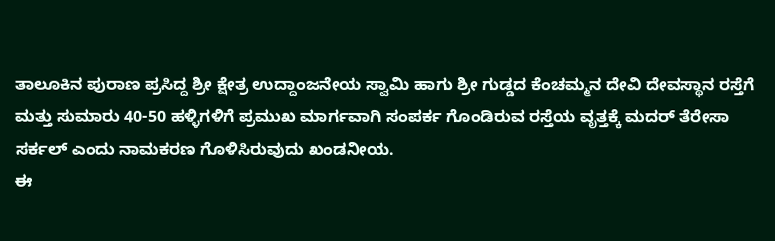ತಾಲೂಕಿನ ಪುರಾಣ ಪ್ರಸಿದ್ದ ಶ್ರೀ ಕ್ಷೇತ್ರ ಉದ್ದಾಂಜನೇಯ ಸ್ವಾಮಿ ಹಾಗು ಶ್ರೀ ಗುಡ್ಡದ ಕೆಂಚಮ್ಮನ ದೇವಿ ದೇವಸ್ಥಾನ ರಸ್ತೆಗೆ ಮತ್ತು ಸುಮಾರು 40-50 ಹಳ್ಳಿಗಳಿಗೆ ಪ್ರಮುಖ ಮಾರ್ಗವಾಗಿ ಸಂಪರ್ಕ ಗೊಂಡಿರುವ ರಸ್ತೆಯ ವೃತ್ತಕ್ಕೆ ಮದರ್ ತೆರೇಸಾ ಸರ್ಕಲ್ ಎಂದು ನಾಮಕರಣ ಗೊಳಿಸಿರುವುದು ಖಂಡನೀಯ.
ಈ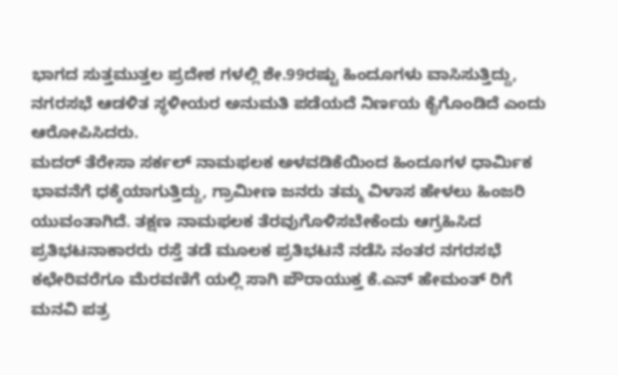ಭಾಗದ ಸುತ್ತಮುತ್ತಲ ಪ್ರದೇಶ ಗಳಲ್ಲಿ ಶೇ.99ರಷ್ಟು ಹಿಂದೂಗಳು ವಾಸಿಸುತ್ತಿದ್ದು, ನಗರಸಭೆ ಆಡಳಿತ ಸ್ಥಳೀಯರ ಅನುಮತಿ ಪಡೆಯದೆ ನಿರ್ಣಯ ಕೈಗೊಂಡಿದೆ ಎಂದು ಆರೋಪಿಸಿದರು.
ಮದರ್ ತೆರೇಸಾ ಸರ್ಕಲ್ ನಾಮಫಲಕ ಅಳವಡಿಕೆಯಿಂದ ಹಿಂದೂಗಳ ಧಾರ್ಮಿಕ ಭಾವನೆಗೆ ಧಕ್ಕೆಯಾಗುತ್ತಿದ್ದು, ಗ್ರಾಮೀಣ ಜನರು ತಮ್ಮ ವಿಳಾಸ ಹೇಳಲು ಹಿಂಜರಿ ಯುವಂತಾಗಿದೆ. ತಕ್ಷಣ ನಾಮಫಲಕ ತೆರವುಗೊಳಿಸಬೇಕೆಂದು ಆಗ್ರಹಿಸಿದ ಪ್ರತಿಭಟನಾಕಾರರು ರಸ್ತೆ ತಡೆ ಮೂಲಕ ಪ್ರತಿಭಟನೆ ನಡೆಸಿ ನಂತರ ನಗರಸಭೆ ಕಛೇರಿವರೆಗೂ ಮೆರವಣಿಗೆ ಯಲ್ಲಿ ಸಾಗಿ ಪೌರಾಯುಕ್ತ ಕೆ.ಎನ್ ಹೇಮಂತ್ ರಿಗೆ ಮನವಿ ಪತ್ರ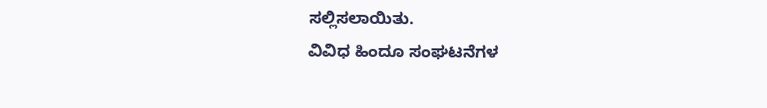ಸಲ್ಲಿಸಲಾಯಿತು.
ವಿವಿಧ ಹಿಂದೂ ಸಂಘಟನೆಗಳ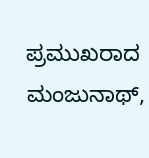ಪ್ರಮುಖರಾದ ಮಂಜುನಾಥ್,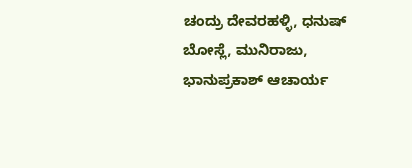ಚಂದ್ರು ದೇವರಹಳ್ಳಿ, ಧನುಷ್ ಬೋಸ್ಲೆ, ಮುನಿರಾಜು, ಭಾನುಪ್ರಕಾಶ್ ಆಚಾರ್ಯ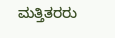ಮತ್ತಿತರರು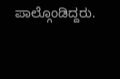ಪಾಲ್ಗೊಂಡಿದ್ದರು.